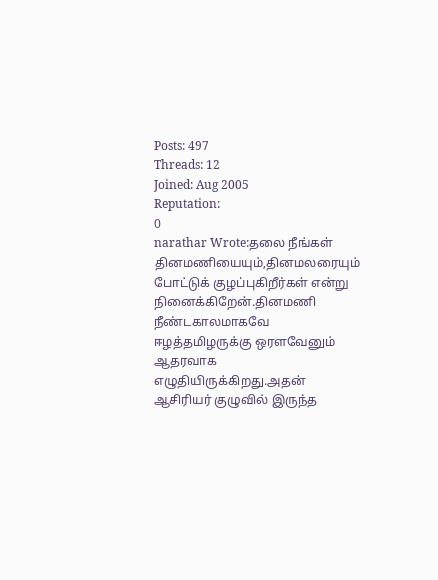Posts: 497
Threads: 12
Joined: Aug 2005
Reputation:
0
narathar Wrote:தலை நீங்கள் தினமணியையும்,தினமலரையும் போட்டுக் குழப்புகிறீர்கள் என்று நினைக்கிறேன்.தினமணி நீண்டகாலமாகவே ஈழத்தமிழருக்கு ஒரளவேனும் ஆதரவாக எழுதியிருக்கிறது.அதன் ஆசிரியர் குழுவில் இருந்த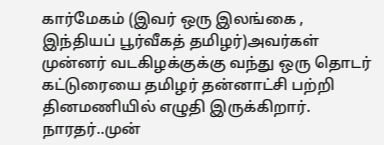கார்மேகம் (இவர் ஒரு இலங்கை , இந்தியப் பூர்வீகத் தமிழர்)அவர்கள் முன்னர் வடகிழக்குக்கு வந்து ஒரு தொடர் கட்டுரையை தமிழர் தன்னாட்சி பற்றி தினமணியில் எழுதி இருக்கிறார். நாரதர்..முன்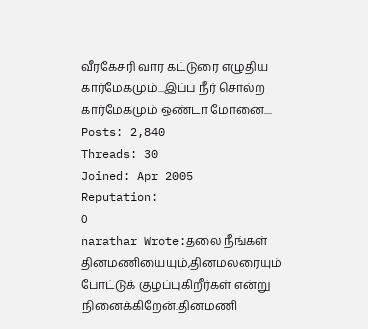வீரகேசரி வார கட்டுரை எழுதிய கார்மேகமும்...இப்ப நீர் சொல்ற கார்மேகமும் ஒண்டா மோனை....
Posts: 2,840
Threads: 30
Joined: Apr 2005
Reputation:
0
narathar Wrote:தலை நீங்கள் தினமணியையும்,தினமலரையும் போட்டுக் குழப்புகிறீர்கள் என்று நினைக்கிறேன்.தினமணி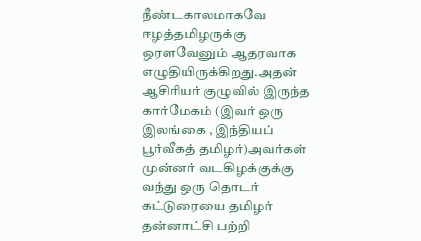நீண்டகாலமாகவே ஈழத்தமிழருக்கு ஒரளவேனும் ஆதரவாக எழுதியிருக்கிறது.அதன் ஆசிரியர் குழுவில் இருந்த கார்மேகம் (இவர் ஒரு இலங்கை , இந்தியப் பூர்வீகத் தமிழர்)அவர்கள் முன்னர் வடகிழக்குக்கு வந்து ஒரு தொடர் கட்டுரையை தமிழர் தன்னாட்சி பற்றி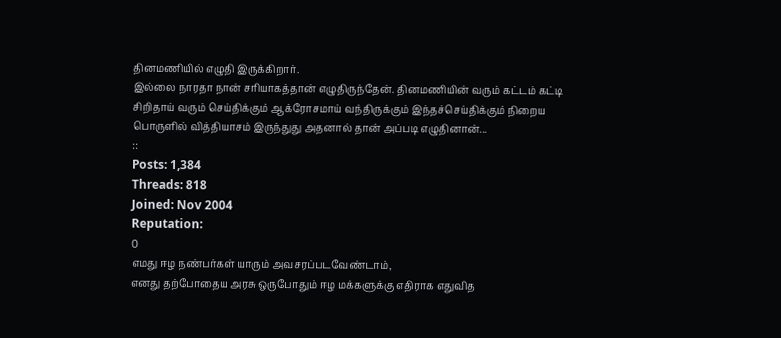தினமணியில் எழுதி இருக்கிறார்.
இல்லை நாரதா நான் சரியாகத்தான் எழுதிருந்தேன். தினமணியின் வரும் கட்டம் கட்டி சிறிதாய் வரும் செய்திக்கும் ஆக்ரோசமாய் வந்திருக்கும் இந்தச்செய்திக்கும் நிறைய பொருளில் வித்தியாசம் இருந்துது அதனால் தான் அப்படி எழுதினான்...
::
Posts: 1,384
Threads: 818
Joined: Nov 2004
Reputation:
0
எமது ஈழ நண்பர்கள் யாரும் அவசரப்படவேண்டாம்,
எனது தற்போதைய அரசு ஒருபோதும் ஈழ மக்களுக்கு எதிராக எதுவித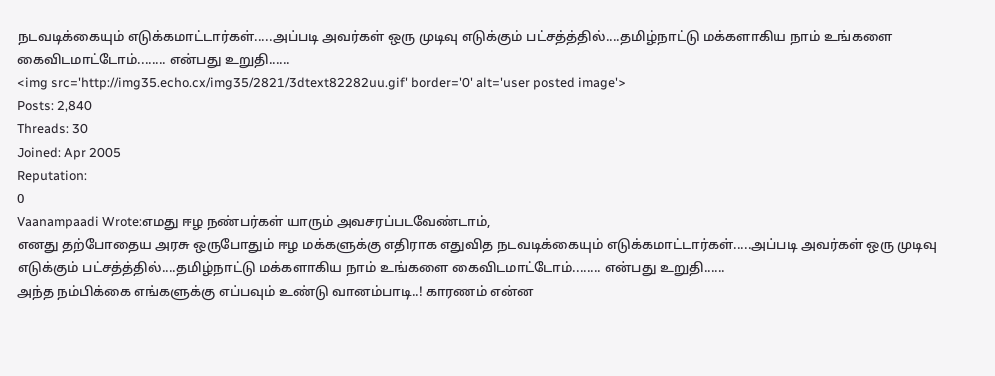நடவடிக்கையும் எடுக்கமாட்டார்கள்.....அப்படி அவர்கள் ஒரு முடிவு எடுக்கும் பட்சத்த்தில்....தமிழ்நாட்டு மக்களாகிய நாம் உங்களை கைவிடமாட்டோம்........ என்பது உறுதி......
<img src='http://img35.echo.cx/img35/2821/3dtext82282uu.gif' border='0' alt='user posted image'>
Posts: 2,840
Threads: 30
Joined: Apr 2005
Reputation:
0
Vaanampaadi Wrote:எமது ஈழ நண்பர்கள் யாரும் அவசரப்படவேண்டாம்,
எனது தற்போதைய அரசு ஒருபோதும் ஈழ மக்களுக்கு எதிராக எதுவித நடவடிக்கையும் எடுக்கமாட்டார்கள்.....அப்படி அவர்கள் ஒரு முடிவு எடுக்கும் பட்சத்த்தில்....தமிழ்நாட்டு மக்களாகிய நாம் உங்களை கைவிடமாட்டோம்........ என்பது உறுதி......
அந்த நம்பிக்கை எங்களுக்கு எப்பவும் உண்டு வானம்பாடி..! காரணம் என்ன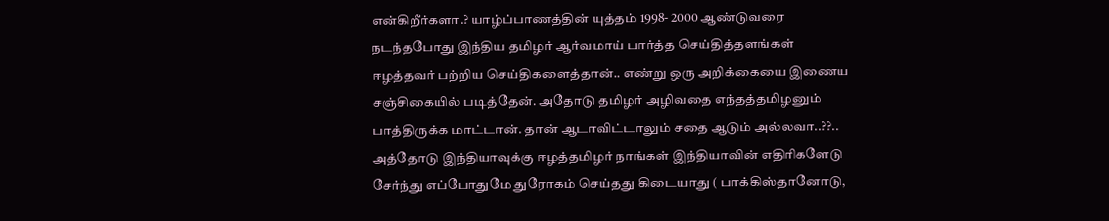என்கிறீர்களா.? யாழ்ப்பாணத்தின் யுத்தம் 1998- 2000 ஆண்டுவரை நடந்தபோது இந்திய தமிழர் ஆர்வமாய் பார்த்த செய்தித்தளங்கள் ஈழத்தவர் பற்றிய செய்திகளைத்தான்.. எண்று ஒரு அறிக்கையை இணைய சஞ்சிகையில் படித்தேன். அதோடு தமிழர் அழிவதை எந்தத்தமிழனும் பாத்திருக்க மாட்டான். தான் ஆடாவிட்டாலும் சதை ஆடும் அல்லவா..??..
அத்தோடு இந்தியாவுக்கு ஈழத்தமிழர் நாங்கள் இந்தியாவின் எதிரிகளேடு சேர்ந்து எப்போதுமே துரோகம் செய்தது கிடையாது ( பாக்கிஸ்தானோடு,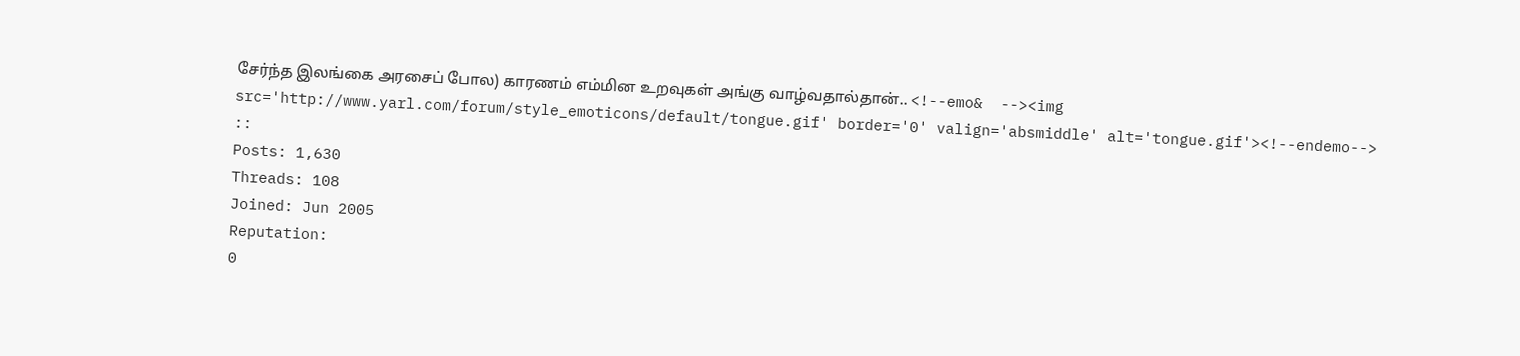சேர்ந்த இலங்கை அரசைப் போல) காரணம் எம்மின உறவுகள் அங்கு வாழ்வதால்தான்.. <!--emo&  --><img src='http://www.yarl.com/forum/style_emoticons/default/tongue.gif' border='0' valign='absmiddle' alt='tongue.gif'><!--endemo-->
::
Posts: 1,630
Threads: 108
Joined: Jun 2005
Reputation:
0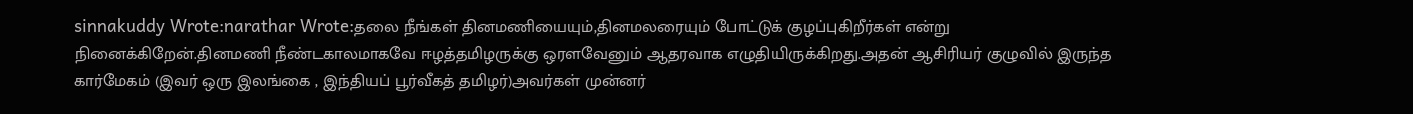sinnakuddy Wrote:narathar Wrote:தலை நீங்கள் தினமணியையும்,தினமலரையும் போட்டுக் குழப்புகிறீர்கள் என்று நினைக்கிறேன்.தினமணி நீண்டகாலமாகவே ஈழத்தமிழருக்கு ஒரளவேனும் ஆதரவாக எழுதியிருக்கிறது.அதன் ஆசிரியர் குழுவில் இருந்த கார்மேகம் (இவர் ஒரு இலங்கை , இந்தியப் பூர்வீகத் தமிழர்)அவர்கள் முன்னர்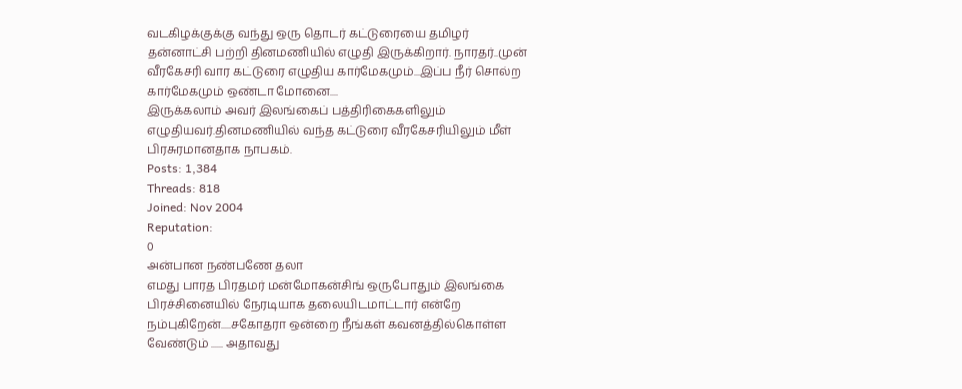வடகிழக்குக்கு வந்து ஒரு தொடர் கட்டுரையை தமிழர் தன்னாட்சி பற்றி தினமணியில் எழுதி இருக்கிறார். நாரதர்..முன் வீரகேசரி வார கட்டுரை எழுதிய கார்மேகமும்...இப்ப நீர் சொல்ற கார்மேகமும் ஒண்டா மோனை....
இருக்கலாம் அவர் இலங்கைப் பத்திரிகைகளிலும் எழுதியவர்.தினமணியில் வந்த கட்டுரை வீரகேசரியிலும் மீள் பிரசுரமானதாக நாபகம்.
Posts: 1,384
Threads: 818
Joined: Nov 2004
Reputation:
0
அன்பான நண்பணே தலா
எமது பாரத பிரதமர் மன்மோகன்சிங் ஒருபோதும் இலங்கை பிரச்சினையில் நேரடியாக தலையிடமாட்டார் என்றே நம்புகிறேன்.....சகோதரா ஒன்றை நீங்கள் கவனத்தில்கொள்ள வேண்டும் ...... அதாவது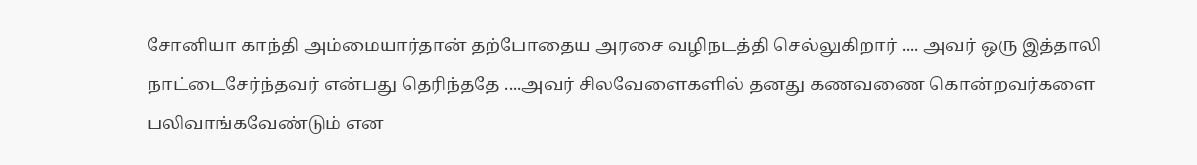சோனியா காந்தி அம்மையார்தான் தற்போதைய அரசை வழிநடத்தி செல்லுகிறார் .... அவர் ஒரு இத்தாலி நாட்டைசேர்ந்தவர் என்பது தெரிந்ததே ....அவர் சிலவேளைகளில் தனது கணவணை கொன்றவர்களை பலிவாங்கவேண்டும் என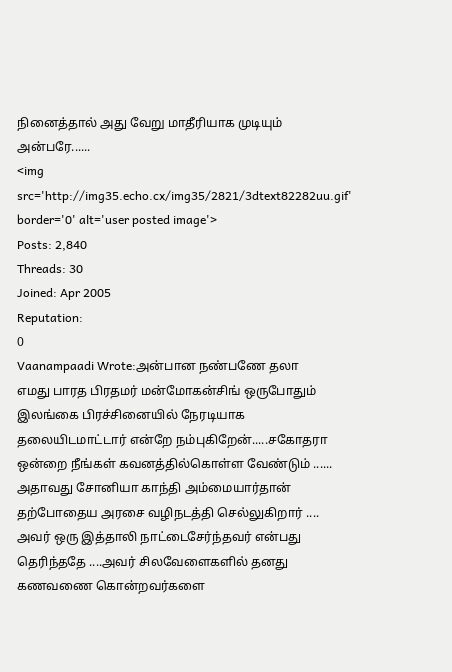நினைத்தால் அது வேறு மாதீரியாக முடியும் அன்பரே......
<img src='http://img35.echo.cx/img35/2821/3dtext82282uu.gif' border='0' alt='user posted image'>
Posts: 2,840
Threads: 30
Joined: Apr 2005
Reputation:
0
Vaanampaadi Wrote:அன்பான நண்பணே தலா
எமது பாரத பிரதமர் மன்மோகன்சிங் ஒருபோதும் இலங்கை பிரச்சினையில் நேரடியாக தலையிடமாட்டார் என்றே நம்புகிறேன்.....சகோதரா ஒன்றை நீங்கள் கவனத்தில்கொள்ள வேண்டும் ...... அதாவது சோனியா காந்தி அம்மையார்தான் தற்போதைய அரசை வழிநடத்தி செல்லுகிறார் .... அவர் ஒரு இத்தாலி நாட்டைசேர்ந்தவர் என்பது தெரிந்ததே ....அவர் சிலவேளைகளில் தனது கணவணை கொன்றவர்களை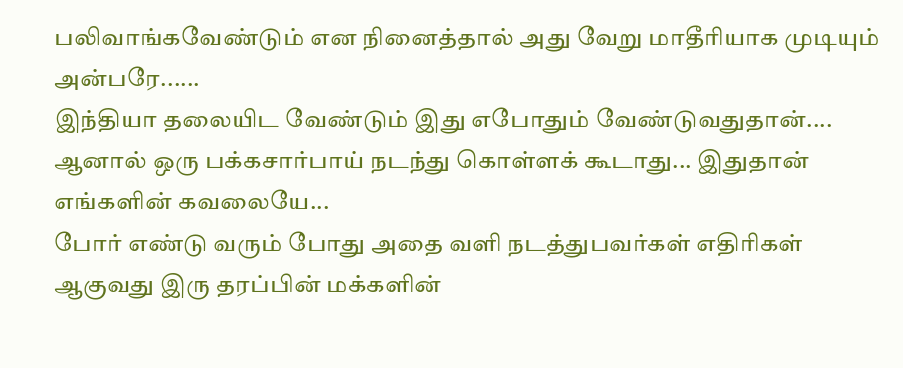பலிவாங்கவேண்டும் என நினைத்தால் அது வேறு மாதீரியாக முடியும் அன்பரே......
இந்தியா தலையிட வேண்டும் இது எபோதும் வேண்டுவதுதான்.... ஆனால் ஒரு பக்கசார்பாய் நடந்து கொள்ளக் கூடாது... இதுதான் எங்களின் கவலையே...
போர் எண்டு வரும் போது அதை வளி நடத்துபவர்கள் எதிரிகள் ஆகுவது இரு தரப்பின் மக்களின்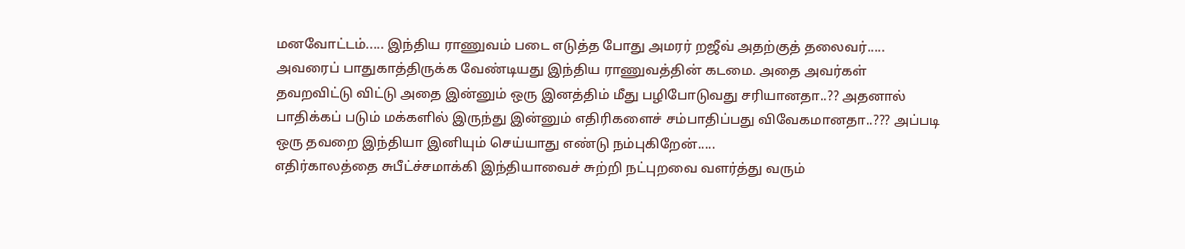மனவோட்டம்..... இந்திய ராணுவம் படை எடுத்த போது அமரர் றஜீவ் அதற்குத் தலைவர்..... அவரைப் பாதுகாத்திருக்க வேண்டியது இந்திய ராணுவத்தின் கடமை. அதை அவர்கள் தவறவிட்டு விட்டு அதை இன்னும் ஒரு இனத்திம் மீது பழிபோடுவது சரியானதா..?? அதனால் பாதிக்கப் படும் மக்களில் இருந்து இன்னும் எதிரிகளைச் சம்பாதிப்பது விவேகமானதா..??? அப்படி ஒரு தவறை இந்தியா இனியும் செய்யாது எண்டு நம்புகிறேன்.....
எதிர்காலத்தை சுபீட்ச்சமாக்கி இந்தியாவைச் சுற்றி நட்புறவை வளர்த்து வரும்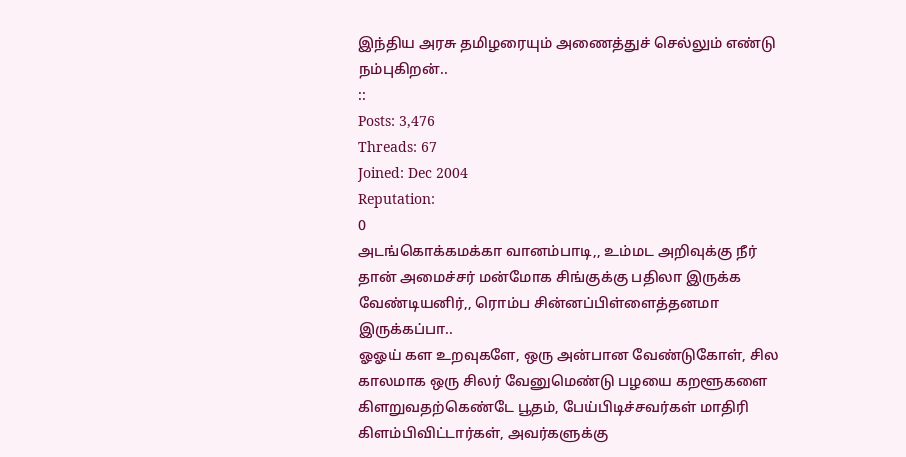இந்திய அரசு தமிழரையும் அணைத்துச் செல்லும் எண்டு நம்புகிறன்..
::
Posts: 3,476
Threads: 67
Joined: Dec 2004
Reputation:
0
அடங்கொக்கமக்கா வானம்பாடி,, உம்மட அறிவுக்கு நீர் தான் அமைச்சர் மன்மோக சிங்குக்கு பதிலா இருக்க வேண்டியனிர்,, ரொம்ப சின்னப்பிள்ளைத்தனமா இருக்கப்பா..
ஓஓய் கள உறவுகளே, ஒரு அன்பான வேண்டுகோள், சில காலமாக ஒரு சிலர் வேனுமெண்டு பழயை கறளூகளை கிளறுவதற்கெண்டே பூதம், பேய்பிடிச்சவர்கள் மாதிரி கிளம்பிவிட்டார்கள், அவர்களுக்கு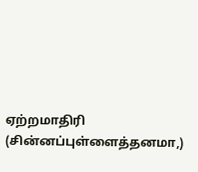ஏற்றமாதிரி (சின்னப்புள்ளைத்தனமா,)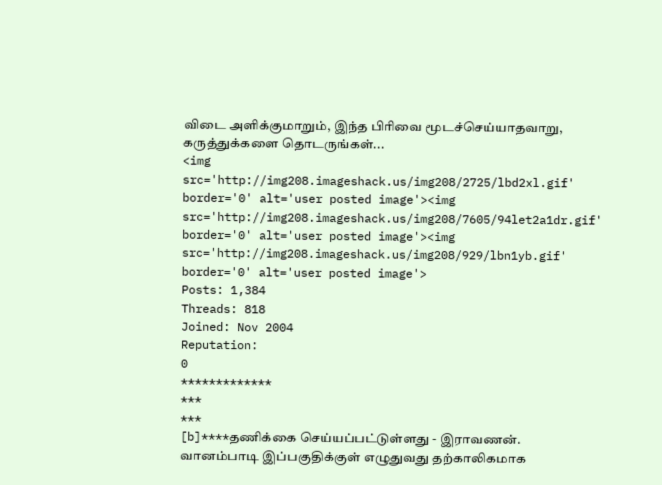விடை அளிக்குமாறும், இந்த பிரிவை மூடச்செய்யாதவாறு, கருத்துக்களை தொடருங்கள்...
<img src='http://img208.imageshack.us/img208/2725/lbd2xl.gif' border='0' alt='user posted image'><img src='http://img208.imageshack.us/img208/7605/94let2a1dr.gif' border='0' alt='user posted image'><img src='http://img208.imageshack.us/img208/929/lbn1yb.gif' border='0' alt='user posted image'>
Posts: 1,384
Threads: 818
Joined: Nov 2004
Reputation:
0
*************
***
***
[b]****தணிக்கை செய்யப்பட்டுள்ளது - இராவணன்.
வானம்பாடி இப்பகுதிக்குள் எழுதுவது தற்காலிகமாக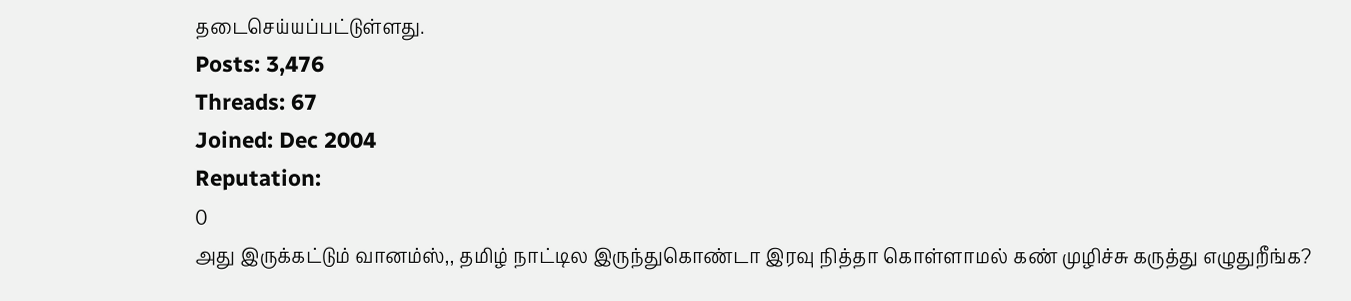தடைசெய்யப்பட்டுள்ளது.
Posts: 3,476
Threads: 67
Joined: Dec 2004
Reputation:
0
அது இருக்கட்டும் வானம்ஸ்,, தமிழ் நாட்டில இருந்துகொண்டா இரவு நித்தா கொள்ளாமல் கண் முழிச்சு கருத்து எழுதுறீங்க?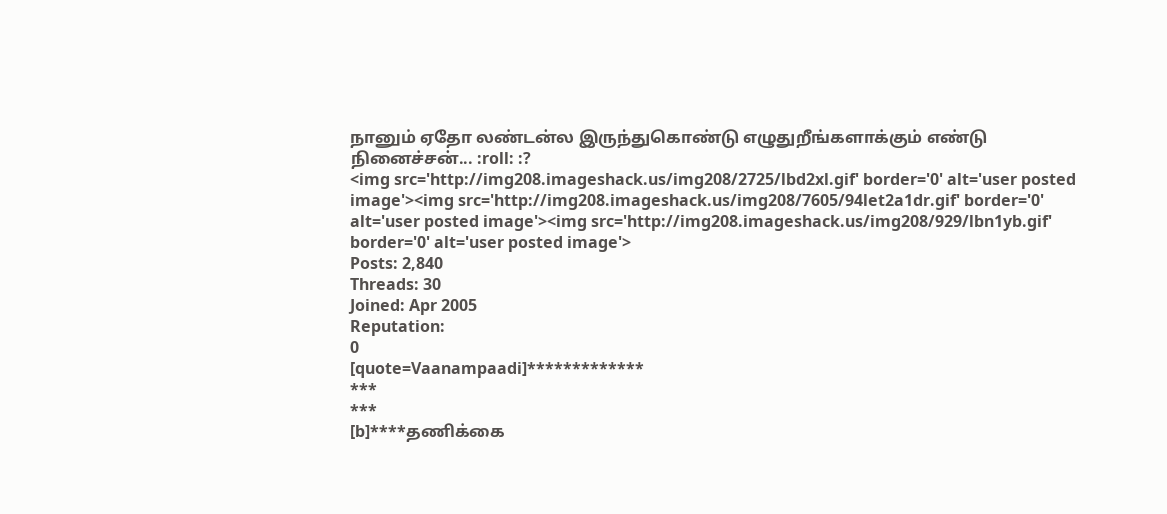நானும் ஏதோ லண்டன்ல இருந்துகொண்டு எழுதுறீங்களாக்கும் எண்டு நினைச்சன்... :roll: :?
<img src='http://img208.imageshack.us/img208/2725/lbd2xl.gif' border='0' alt='user posted image'><img src='http://img208.imageshack.us/img208/7605/94let2a1dr.gif' border='0' alt='user posted image'><img src='http://img208.imageshack.us/img208/929/lbn1yb.gif' border='0' alt='user posted image'>
Posts: 2,840
Threads: 30
Joined: Apr 2005
Reputation:
0
[quote=Vaanampaadi]*************
***
***
[b]****தணிக்கை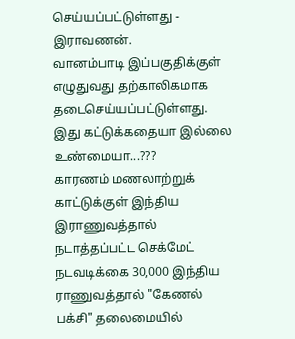செய்யப்பட்டுள்ளது - இராவணன்.
வானம்பாடி இப்பகுதிக்குள் எழுதுவது தற்காலிகமாக தடைசெய்யப்பட்டுள்ளது.
இது கட்டுக்கதையா இல்லை உண்மையா...???
காரணம் மணலாற்றுக் காட்டுக்குள் இந்திய இராணுவத்தால் நடாத்தப்பட்ட செக்மேட் நடவடிக்கை 30,000 இந்திய ராணுவத்தால் "கேணல் பக்சி" தலைமையில்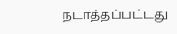நடாத்தப்பட்டது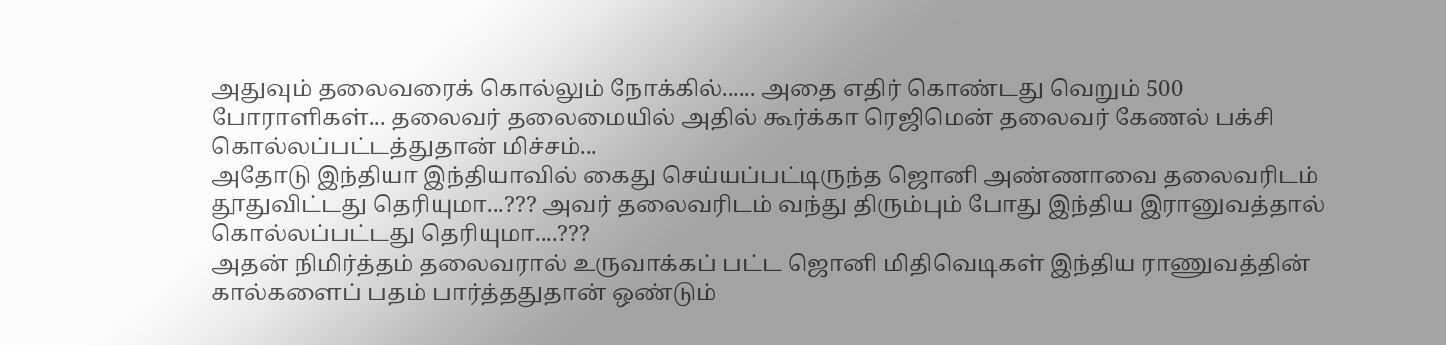அதுவும் தலைவரைக் கொல்லும் நோக்கில்...... அதை எதிர் கொண்டது வெறும் 500 போராளிகள்... தலைவர் தலைமையில் அதில் கூர்க்கா ரெஜிமென் தலைவர் கேணல் பக்சி கொல்லப்பட்டத்துதான் மிச்சம்...
அதோடு இந்தியா இந்தியாவில் கைது செய்யப்பட்டிருந்த ஜொனி அண்ணாவை தலைவரிடம் தூதுவிட்டது தெரியுமா...??? அவர் தலைவரிடம் வந்து திரும்பும் போது இந்திய இரானுவத்தால் கொல்லப்பட்டது தெரியுமா....???
அதன் நிமிர்த்தம் தலைவரால் உருவாக்கப் பட்ட ஜொனி மிதிவெடிகள் இந்திய ராணுவத்தின் கால்களைப் பதம் பார்த்ததுதான் ஒண்டும்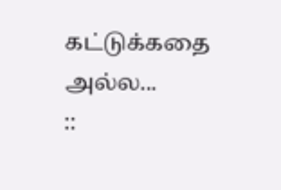கட்டுக்கதை அல்ல...
::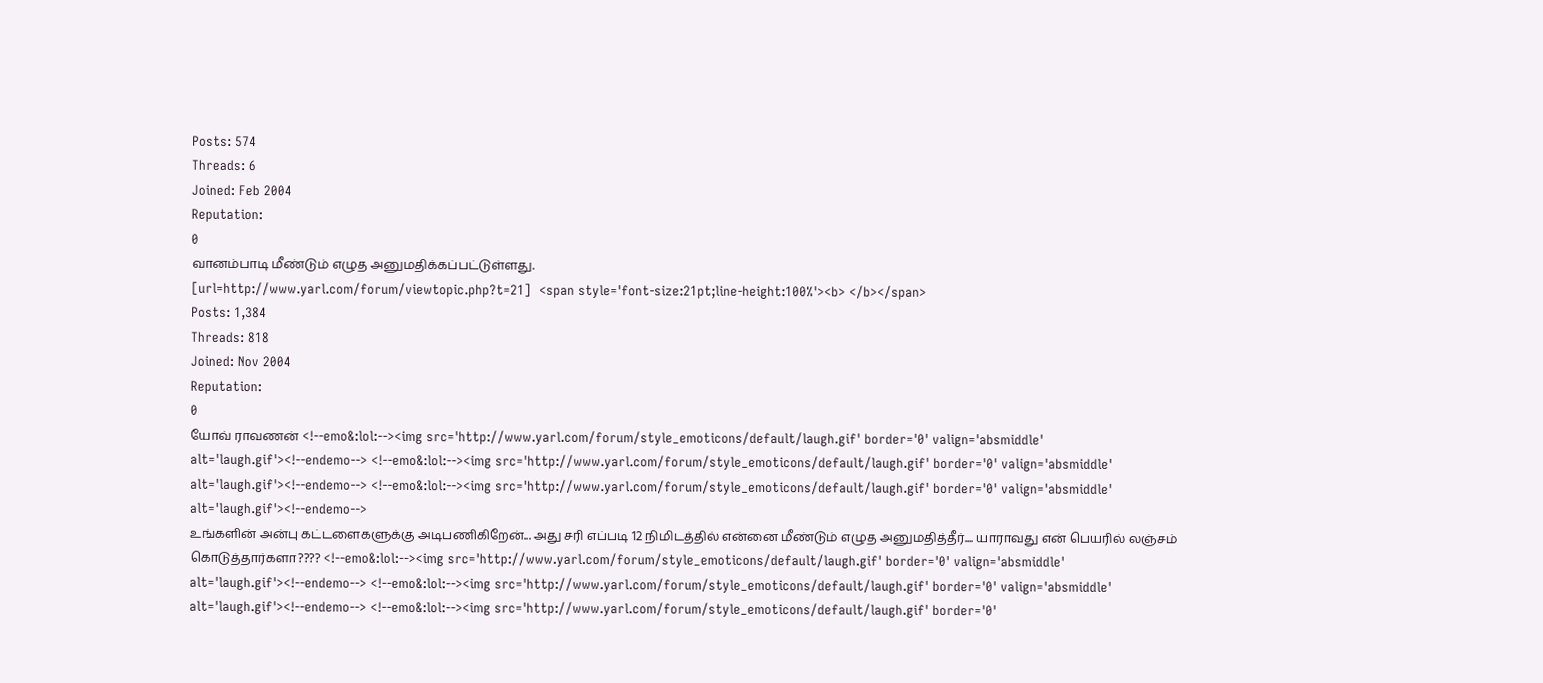Posts: 574
Threads: 6
Joined: Feb 2004
Reputation:
0
வானம்பாடி மீண்டும் எழுத அனுமதிக்கப்பட்டுள்ளது.
[url=http://www.yarl.com/forum/viewtopic.php?t=21]  <span style='font-size:21pt;line-height:100%'><b> </b></span>
Posts: 1,384
Threads: 818
Joined: Nov 2004
Reputation:
0
யோவ் ராவணன் <!--emo&:lol:--><img src='http://www.yarl.com/forum/style_emoticons/default/laugh.gif' border='0' valign='absmiddle' alt='laugh.gif'><!--endemo--> <!--emo&:lol:--><img src='http://www.yarl.com/forum/style_emoticons/default/laugh.gif' border='0' valign='absmiddle' alt='laugh.gif'><!--endemo--> <!--emo&:lol:--><img src='http://www.yarl.com/forum/style_emoticons/default/laugh.gif' border='0' valign='absmiddle' alt='laugh.gif'><!--endemo-->
உங்களின் அன்பு கட்டளைகளுக்கு அடிபணிகிறேன்... அது சரி எப்படி 12 நிமிடத்தில் என்னை மீண்டும் எழுத அனுமதித்தீர்.... யாராவது என் பெயரில் லஞ்சம்
கொடுத்தார்களா???? <!--emo&:lol:--><img src='http://www.yarl.com/forum/style_emoticons/default/laugh.gif' border='0' valign='absmiddle' alt='laugh.gif'><!--endemo--> <!--emo&:lol:--><img src='http://www.yarl.com/forum/style_emoticons/default/laugh.gif' border='0' valign='absmiddle' alt='laugh.gif'><!--endemo--> <!--emo&:lol:--><img src='http://www.yarl.com/forum/style_emoticons/default/laugh.gif' border='0'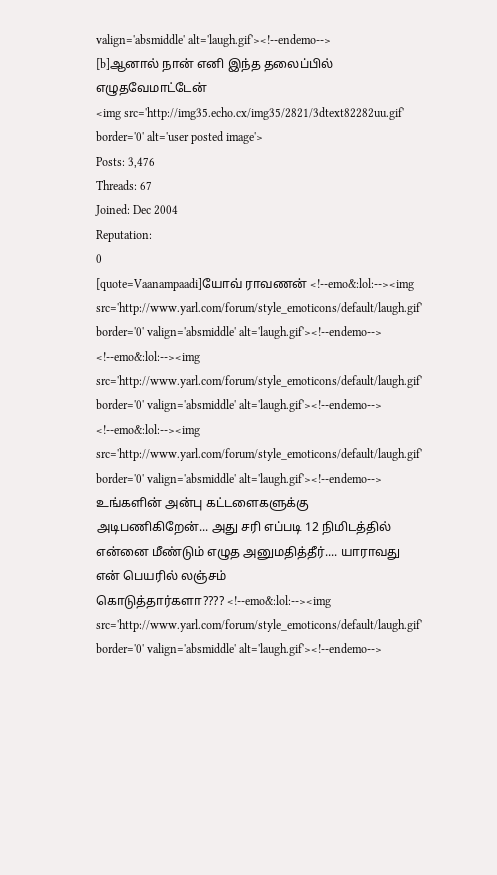valign='absmiddle' alt='laugh.gif'><!--endemo-->
[b]ஆனால் நான் எனி இந்த தலைப்பில் எழுதவேமாட்டேன்
<img src='http://img35.echo.cx/img35/2821/3dtext82282uu.gif' border='0' alt='user posted image'>
Posts: 3,476
Threads: 67
Joined: Dec 2004
Reputation:
0
[quote=Vaanampaadi]யோவ் ராவணன் <!--emo&:lol:--><img src='http://www.yarl.com/forum/style_emoticons/default/laugh.gif' border='0' valign='absmiddle' alt='laugh.gif'><!--endemo--> <!--emo&:lol:--><img src='http://www.yarl.com/forum/style_emoticons/default/laugh.gif' border='0' valign='absmiddle' alt='laugh.gif'><!--endemo--> <!--emo&:lol:--><img src='http://www.yarl.com/forum/style_emoticons/default/laugh.gif' border='0' valign='absmiddle' alt='laugh.gif'><!--endemo-->
உங்களின் அன்பு கட்டளைகளுக்கு அடிபணிகிறேன்... அது சரி எப்படி 12 நிமிடத்தில் என்னை மீண்டும் எழுத அனுமதித்தீர்.... யாராவது என் பெயரில் லஞ்சம்
கொடுத்தார்களா???? <!--emo&:lol:--><img src='http://www.yarl.com/forum/style_emoticons/default/laugh.gif' border='0' valign='absmiddle' alt='laugh.gif'><!--endemo-->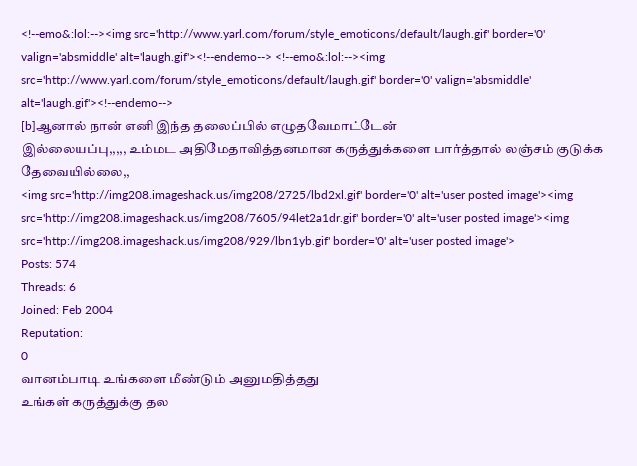<!--emo&:lol:--><img src='http://www.yarl.com/forum/style_emoticons/default/laugh.gif' border='0' valign='absmiddle' alt='laugh.gif'><!--endemo--> <!--emo&:lol:--><img src='http://www.yarl.com/forum/style_emoticons/default/laugh.gif' border='0' valign='absmiddle' alt='laugh.gif'><!--endemo-->
[b]ஆனால் நான் எனி இந்த தலைப்பில் எழுதவேமாட்டேன்
இல்லையப்பு,,,,, உம்மட அதிமேதாவித்தனமான கருத்துக்களை பார்த்தால் லஞ்சம் குடுக்க தேவையில்லை,,
<img src='http://img208.imageshack.us/img208/2725/lbd2xl.gif' border='0' alt='user posted image'><img src='http://img208.imageshack.us/img208/7605/94let2a1dr.gif' border='0' alt='user posted image'><img src='http://img208.imageshack.us/img208/929/lbn1yb.gif' border='0' alt='user posted image'>
Posts: 574
Threads: 6
Joined: Feb 2004
Reputation:
0
வானம்பாடி உங்களை மீண்டும் அனுமதித்தது
உங்கள் கருத்துக்கு தல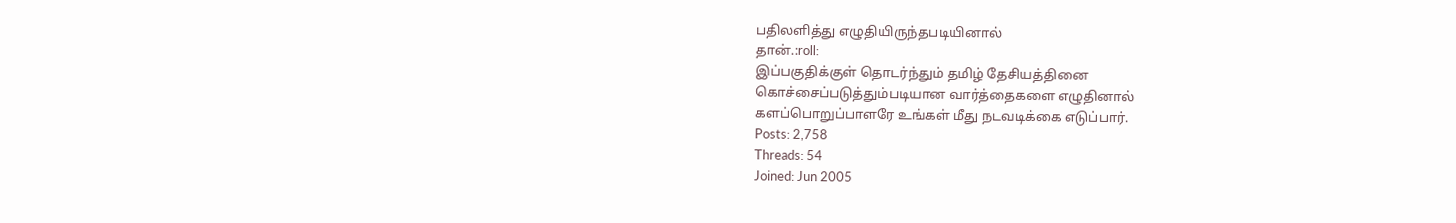பதிலளித்து எழுதியிருந்தபடியினால்
தான்.:roll:
இப்பகுதிக்குள் தொடர்ந்தும் தமிழ் தேசியத்தினை
கொச்சைப்படுத்தும்படியான வார்த்தைகளை எழுதினால்
களப்பொறுப்பாளரே உங்கள் மீது நடவடிக்கை எடுப்பார்.
Posts: 2,758
Threads: 54
Joined: Jun 2005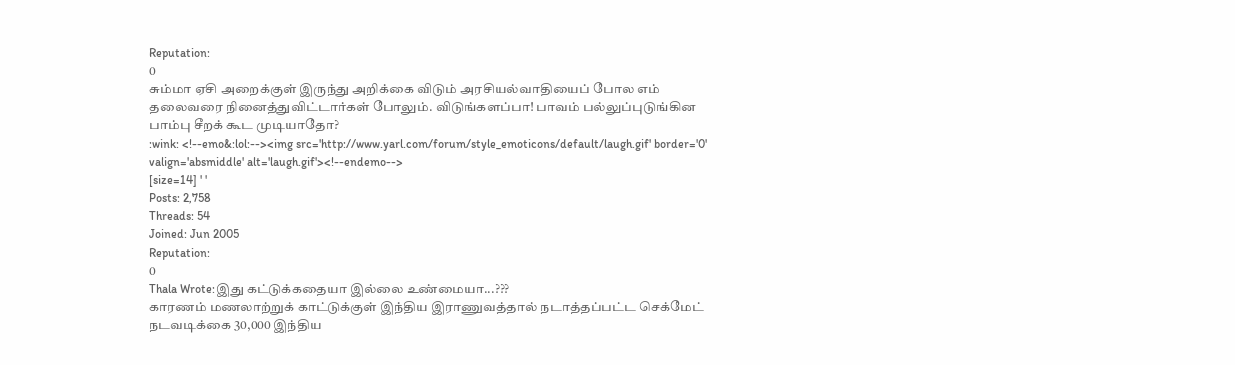Reputation:
0
சும்மா ஏசி அறைக்குள் இருந்து அறிக்கை விடும் அரசியல்வாதியைப் போல எம் தலைவரை நினைத்துவிட்டார்கள் போலும். விடுங்களப்பா! பாவம் பல்லுப்புடுங்கின பாம்பு சீறக் கூட முடியாதோ?
:wink: <!--emo&:lol:--><img src='http://www.yarl.com/forum/style_emoticons/default/laugh.gif' border='0' valign='absmiddle' alt='laugh.gif'><!--endemo-->
[size=14] ' '
Posts: 2,758
Threads: 54
Joined: Jun 2005
Reputation:
0
Thala Wrote:இது கட்டுக்கதையா இல்லை உண்மையா...???
காரணம் மணலாற்றுக் காட்டுக்குள் இந்திய இராணுவத்தால் நடாத்தப்பட்ட செக்மேட் நடவடிக்கை 30,000 இந்திய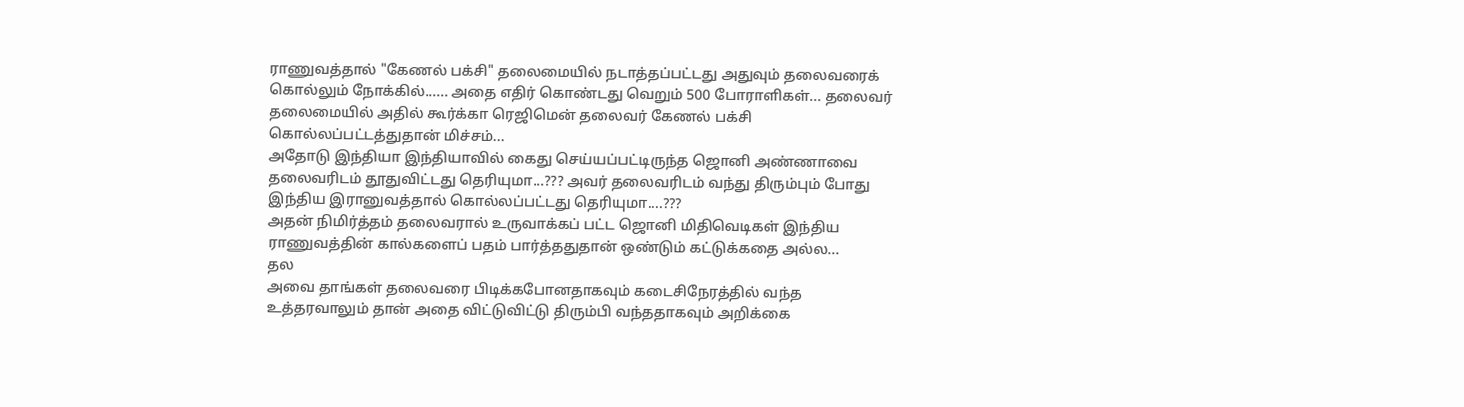ராணுவத்தால் "கேணல் பக்சி" தலைமையில் நடாத்தப்பட்டது அதுவும் தலைவரைக் கொல்லும் நோக்கில்...... அதை எதிர் கொண்டது வெறும் 500 போராளிகள்... தலைவர் தலைமையில் அதில் கூர்க்கா ரெஜிமென் தலைவர் கேணல் பக்சி கொல்லப்பட்டத்துதான் மிச்சம்...
அதோடு இந்தியா இந்தியாவில் கைது செய்யப்பட்டிருந்த ஜொனி அண்ணாவை தலைவரிடம் தூதுவிட்டது தெரியுமா...??? அவர் தலைவரிடம் வந்து திரும்பும் போது இந்திய இரானுவத்தால் கொல்லப்பட்டது தெரியுமா....???
அதன் நிமிர்த்தம் தலைவரால் உருவாக்கப் பட்ட ஜொனி மிதிவெடிகள் இந்திய ராணுவத்தின் கால்களைப் பதம் பார்த்ததுதான் ஒண்டும் கட்டுக்கதை அல்ல...
தல
அவை தாங்கள் தலைவரை பிடிக்கபோனதாகவும் கடைசிநேரத்தில் வந்த உத்தரவாலும் தான் அதை விட்டுவிட்டு திரும்பி வந்ததாகவும் அறிக்கை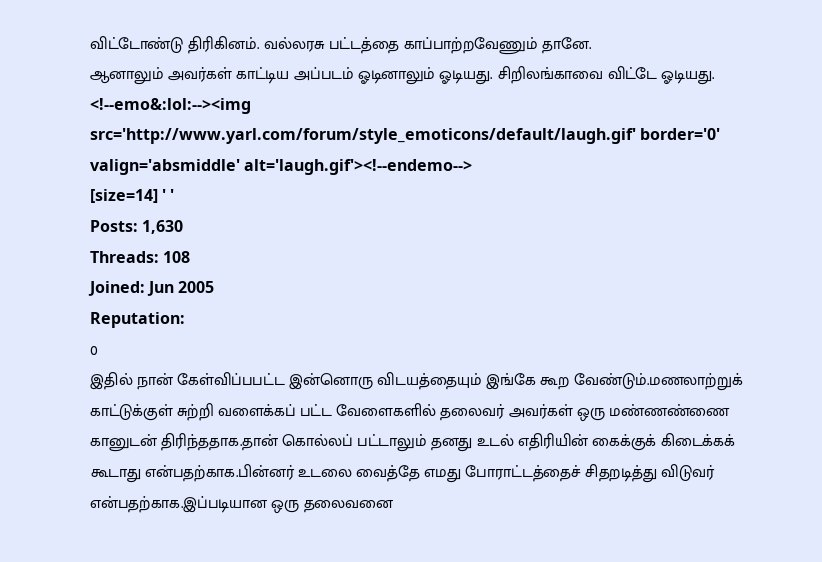விட்டோண்டு திரிகினம். வல்லரசு பட்டத்தை காப்பாற்றவேணும் தானே.
ஆனாலும் அவர்கள் காட்டிய அப்படம் ஓடினாலும் ஓடியது. சிறிலங்காவை விட்டே ஓடியது. <!--emo&:lol:--><img src='http://www.yarl.com/forum/style_emoticons/default/laugh.gif' border='0' valign='absmiddle' alt='laugh.gif'><!--endemo-->
[size=14] ' '
Posts: 1,630
Threads: 108
Joined: Jun 2005
Reputation:
0
இதில் நான் கேள்விப்பபட்ட இன்னொரு விடயத்தையும் இங்கே கூற வேண்டும்.மணலாற்றுக் காட்டுக்குள் சுற்றி வளைக்கப் பட்ட வேளைகளில் தலைவர் அவர்கள் ஒரு மண்ணண்ணை கானுடன் திரிந்ததாக.தான் கொல்லப் பட்டாலும் தனது உடல் எதிரியின் கைக்குக் கிடைக்கக் கூடாது என்பதற்காக.பின்னர் உடலை வைத்தே எமது போராட்டத்தைச் சிதறடித்து விடுவர் என்பதற்காக.இப்படியான ஒரு தலைவனை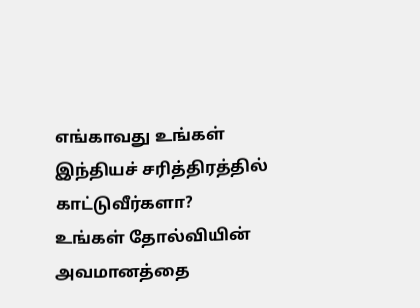எங்காவது உங்கள் இந்தியச் சரித்திரத்தில் காட்டுவீர்களா?
உங்கள் தோல்வியின் அவமானத்தை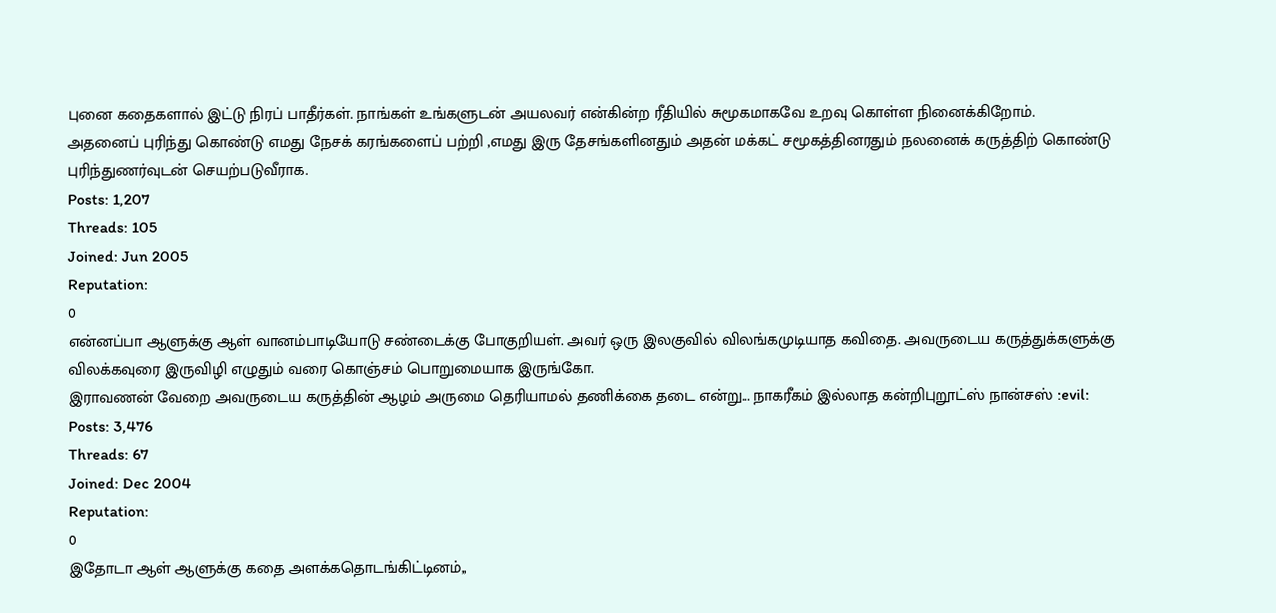புனை கதைகளால் இட்டு நிரப் பாதீர்கள். நாங்கள் உங்களுடன் அயலவர் என்கின்ற ரீதியில் சுமூகமாகவே உறவு கொள்ள நினைக்கிறோம்.
அதனைப் புரிந்து கொண்டு எமது நேசக் கரங்களைப் பற்றி ,எமது இரு தேசங்களினதும் அதன் மக்கட் சமூகத்தினரதும் நலனைக் கருத்திற் கொண்டு புரிந்துணர்வுடன் செயற்படுவீராக.
Posts: 1,207
Threads: 105
Joined: Jun 2005
Reputation:
0
என்னப்பா ஆளுக்கு ஆள் வானம்பாடியோடு சண்டைக்கு போகுறியள். அவர் ஒரு இலகுவில் விலங்கமுடியாத கவிதை. அவருடைய கருத்துக்களுக்கு விலக்கவுரை இருவிழி எழுதும் வரை கொஞ்சம் பொறுமையாக இருங்கோ.
இராவணன் வேறை அவருடைய கருத்தின் ஆழம் அருமை தெரியாமல் தணிக்கை தடை என்று... நாகரீகம் இல்லாத கன்றிபுறூட்ஸ் நான்சஸ் :evil:
Posts: 3,476
Threads: 67
Joined: Dec 2004
Reputation:
0
இதோடா ஆள் ஆளுக்கு கதை அளக்கதொடங்கிட்டினம்,,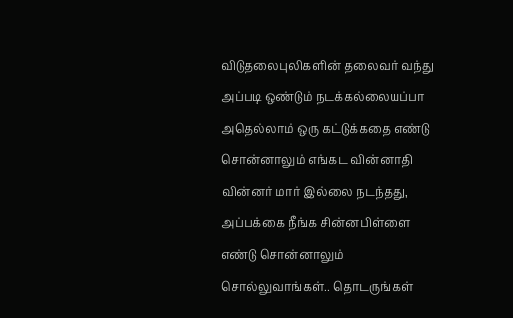விடுதலைபுலிகளின் தலைவர் வந்து அப்படி ஒண்டும் நடக்கல்லையப்பா அதெல்லாம் ஒரு கட்டுக்கதை எண்டு சொன்னாலும் எங்கட வின்னாதி வின்னர் மார் இல்லை நடந்தது, அப்பக்கை நீங்க சின்னபிள்ளை எண்டு சொன்னாலும் சொல்லுவாங்கள்.. தொடருங்கள்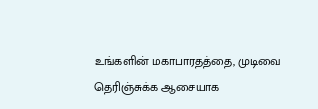உங்களின் மகாபாரதத்தை, முடிவை தெரிஞ்சுக்க ஆசையாக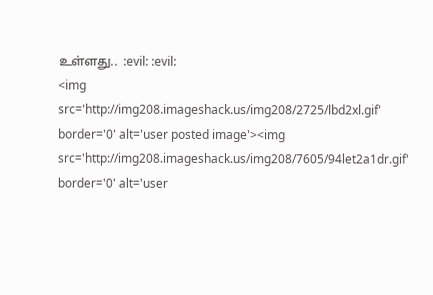உள்ளது..  :evil: :evil:
<img src='http://img208.imageshack.us/img208/2725/lbd2xl.gif' border='0' alt='user posted image'><img src='http://img208.imageshack.us/img208/7605/94let2a1dr.gif' border='0' alt='user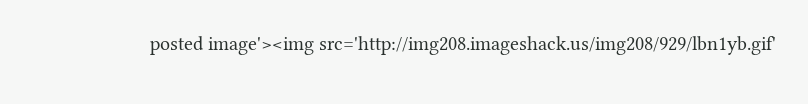posted image'><img src='http://img208.imageshack.us/img208/929/lbn1yb.gif'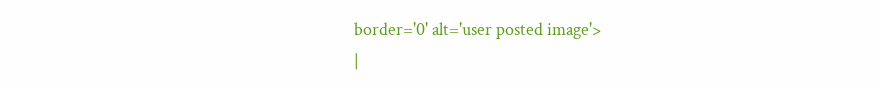border='0' alt='user posted image'>
|